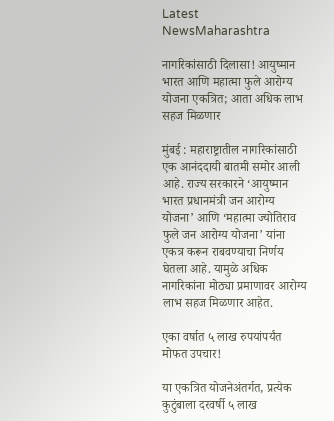Latest NewsMaharashtra

नागरिकांसाठी दिलासा! आयुष्मान भारत आणि महात्मा फुले आरोग्य योजना एकत्रित; आता अधिक लाभ सहज मिळणार

मुंबई : महाराष्ट्रातील नागरिकांसाठी एक आनंददायी बातमी समोर आली आहे. राज्य सरकारने ‘आयुष्मान भारत प्रधानमंत्री जन आरोग्य योजना’ आणि ‘महात्मा ज्योतिराव फुले जन आरोग्य योजना’ यांना एकत्र करून राबवण्याचा निर्णय घेतला आहे. यामुळे अधिक नागरिकांना मोठ्या प्रमाणावर आरोग्य लाभ सहज मिळणार आहेत.

एका वर्षात ५ लाख रुपयांपर्यंत मोफत उपचार!

या एकत्रित योजनेअंतर्गत, प्रत्येक कुटुंबाला दरवर्षी ५ लाख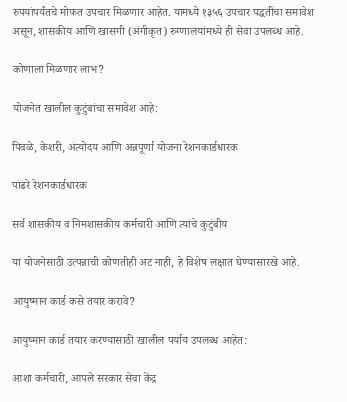रुपयांपर्यंतचे मोफत उपचार मिळणार आहेत. यामध्ये १३५६ उपचार पद्धतींचा समावेश असून, शासकीय आणि खासगी (अंगीकृत) रुग्णालयांमध्ये ही सेवा उपलब्ध आहे.

कोणाला मिळणार लाभ?

योजनेत खालील कुटुंबांचा समावेश आहे:

पिवळे, केशरी, अंत्योदय आणि अन्नपूर्णा योजना रेशनकार्डधारक

पांढरे रेशनकार्डधारक

सर्व शासकीय व निमशासकीय कर्मचारी आणि त्यांचे कुटुंबीय

या योजनेसाठी उत्पन्नाची कोणतीही अट नाही, हे विशेष लक्षात घेण्यासारखे आहे.

आयुष्मान कार्ड कसे तयार करावे?

आयुष्मान कार्ड तयार करण्यासाठी खालील पर्याय उपलब्ध आहेत:

आशा कर्मचारी, आपले सरकार सेवा केंद्र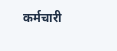कर्मचारी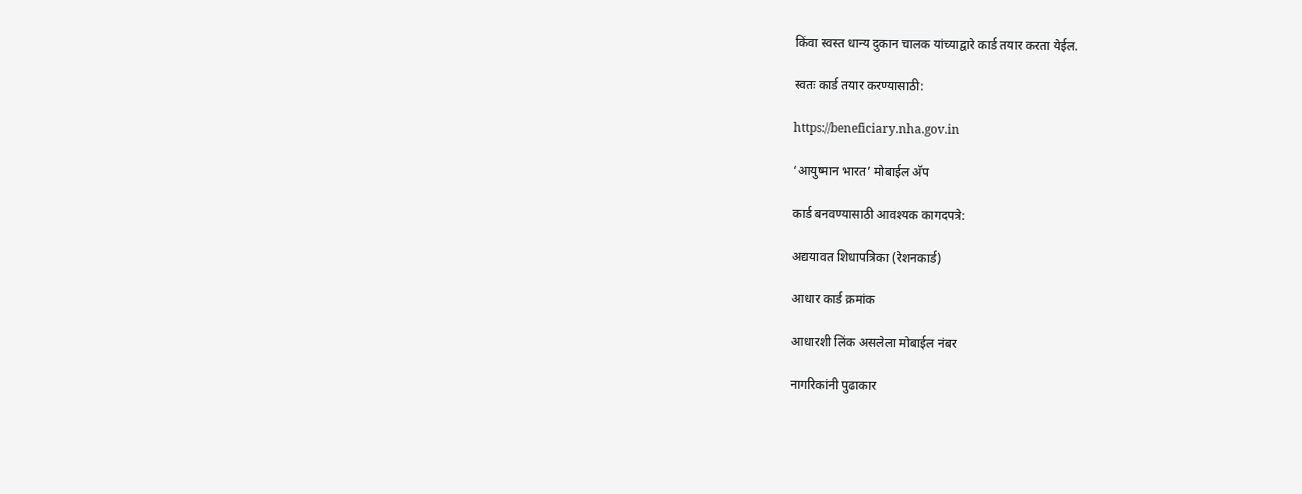किंवा स्वस्त धान्य दुकान चालक यांच्याद्वारे कार्ड तयार करता येईल.

स्वतः कार्ड तयार करण्यासाठी:

https://beneficiary.nha.gov.in

‘आयुष्मान भारत’ मोबाईल अ‍ॅप

कार्ड बनवण्यासाठी आवश्यक कागदपत्रे:

अद्ययावत शिधापत्रिका (रेशनकार्ड)

आधार कार्ड क्रमांक

आधारशी लिंक असलेला मोबाईल नंबर

नागरिकांनी पुढाकार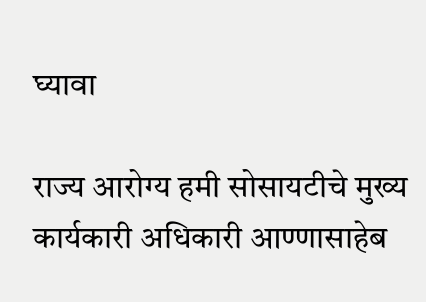घ्यावा

राज्य आरोग्य हमी सोसायटीचे मुख्य कार्यकारी अधिकारी आण्णासाहेब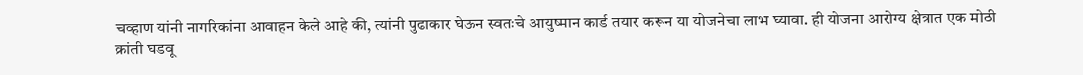चव्हाण यांनी नागरिकांना आवाहन केले आहे की, त्यांनी पुढाकार घेऊन स्वतःचे आयुष्मान कार्ड तयार करून या योजनेचा लाभ घ्यावा. ही योजना आरोग्य क्षेत्रात एक मोठी क्रांती घडवू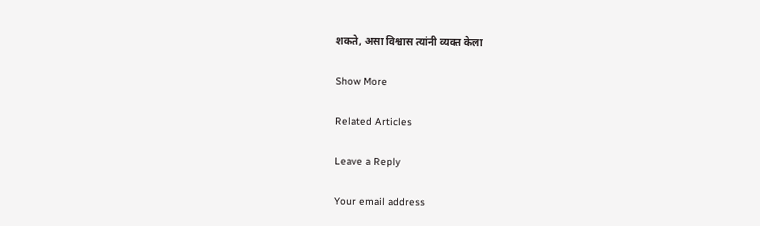शकते, असा विश्वास त्यांनी व्यक्त केला

Show More

Related Articles

Leave a Reply

Your email address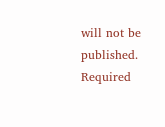will not be published. Required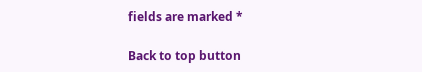fields are marked *

Back to top button